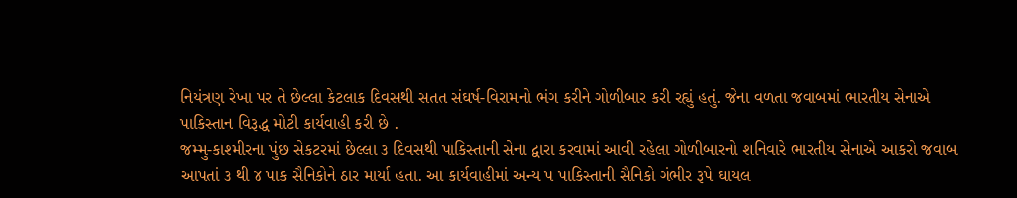નિયંત્રણ રેખા પર તે છેલ્લા કેટલાક દિવસથી સતત સંઘર્ષ-વિરામનો ભંગ કરીને ગોળીબાર કરી રહ્યું હતું. જેના વળતા જવાબમાં ભારતીય સેનાએ પાકિસ્તાન વિરૂદ્ધ મોટી કાર્યવાહી કરી છે .
જમ્મુ-કાશ્મીરના પુંછ સેકટરમાં છેલ્લા ૩ દિવસથી પાકિસ્તાની સેના દ્વારા કરવામાં આવી રહેલા ગોળીબારનો શનિવારે ભારતીય સેનાએ આકરો જવાબ આપતાં ૩ થી ૪ પાક સૈનિકોને ઠાર માર્યા હતા. આ કાર્યવાહીમાં અન્ય પ પાકિસ્તાની સૈનિકો ગંભીર રૂપે ઘાયલ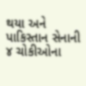થયા અને પાકિસ્તાન સેનાની ૪ ચોકીઓના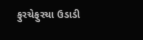ફુરચેફુરચા ઉડાડી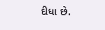દીધા છે.